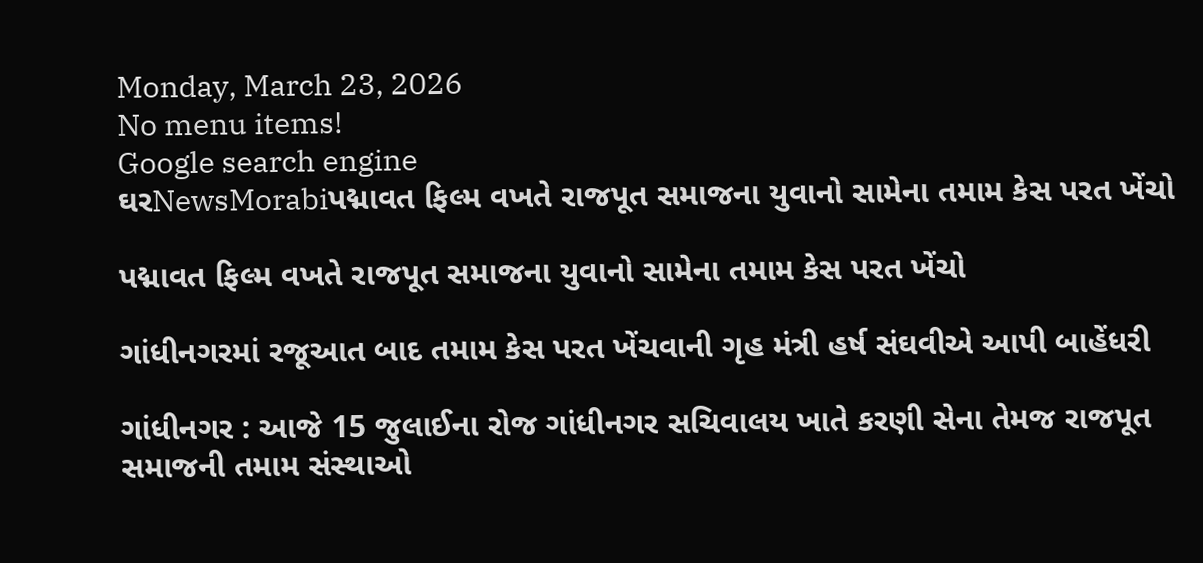Monday, March 23, 2026
No menu items!
Google search engine
ઘરNewsMorabiપદ્માવત ફિલ્મ વખતે રાજપૂત સમાજના યુવાનો સામેના તમામ કેસ પરત ખેંચો

પદ્માવત ફિલ્મ વખતે રાજપૂત સમાજના યુવાનો સામેના તમામ કેસ પરત ખેંચો

ગાંધીનગરમાં રજૂઆત બાદ તમામ કેસ પરત ખેંચવાની ગૃહ મંત્રી હર્ષ સંઘવીએ આપી બાહેંધરી

ગાંધીનગર : આજે 15 જુલાઈના રોજ ગાંધીનગર સચિવાલય ખાતે કરણી સેના તેમજ રાજપૂત સમાજની તમામ સંસ્થાઓ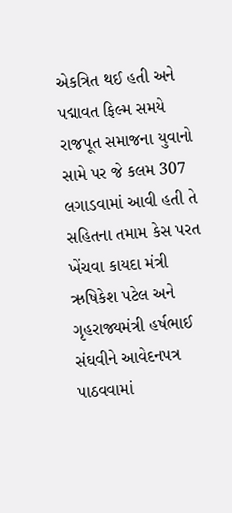એકત્રિત થઈ હતી અને પદ્માવત ફિલ્મ સમયે રાજપૂત સમાજના યુવાનો સામે પર જે કલમ 307 લગાડવામાં આવી હતી તે સહિતના તમામ કેસ પરત ખેંચવા કાયદા મંત્રી ઋષિકેશ પટેલ અને ગૃહરાજ્યમંત્રી હર્ષભાઈ સંઘવીને આવેદનપત્ર પાઠવવામાં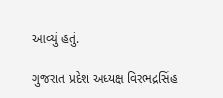આવ્યું હતું.

ગુજરાત પ્રદેશ અધ્યક્ષ વિરભદ્રસિંહ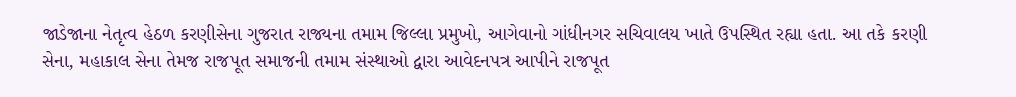જાડેજાના નેતૃત્વ હેઠળ કરણીસેના ગુજરાત રાજ્યના તમામ જિલ્લા પ્રમુખો, આગેવાનો ગાંધીનગર સચિવાલય ખાતે ઉપસ્થિત રહ્યા હતા. આ તકે કરણી સેના, મહાકાલ સેના તેમજ રાજપૂત સમાજની તમામ સંસ્થાઓ દ્વારા આવેદનપત્ર આપીને રાજપૂત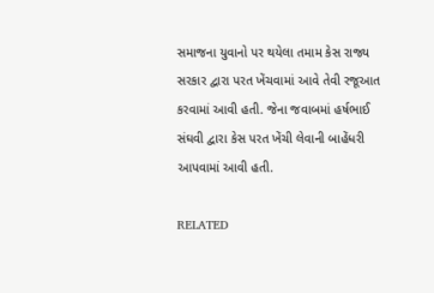સમાજના યુવાનો પર થયેલા તમામ કેસ રાજ્ય સરકાર દ્વારા પરત ખેંચવામાં આવે તેવી રજૂઆત કરવામાં આવી હતી. જેના જવાબમાં હર્ષભાઈ સંઘવી દ્વારા કેસ પરત ખેંચી લેવાની બાહેંધરી આપવામાં આવી હતી.

RELATED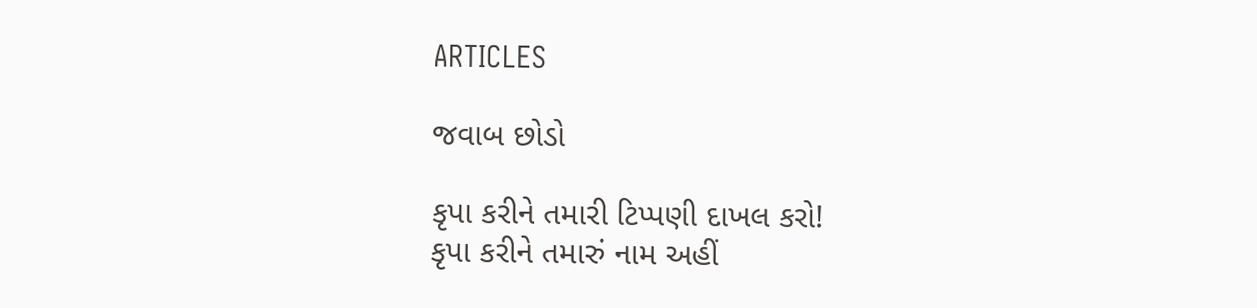ARTICLES

જવાબ છોડો

કૃપા કરીને તમારી ટિપ્પણી દાખલ કરો!
કૃપા કરીને તમારું નામ અહીં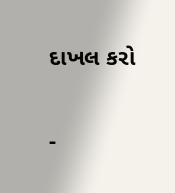દાખલ કરો

-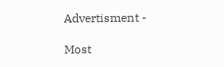Advertisment -

Most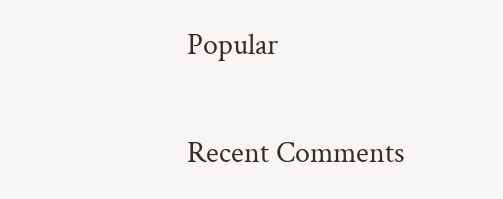Popular

Recent Comments